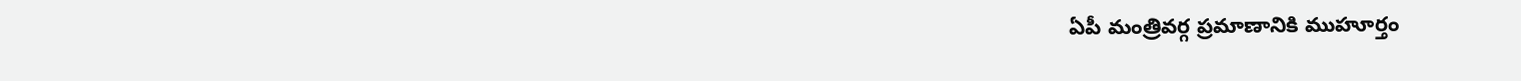ఏపీ మంత్రివర్గ ప్రమాణానికి ముహూర్తం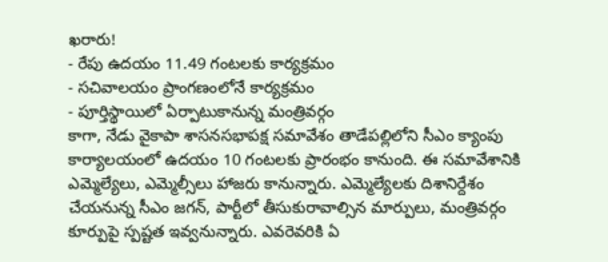ఖరారు!
- రేపు ఉదయం 11.49 గంటలకు కార్యక్రమం
- సచివాలయం ప్రాంగణంలోనే కార్యక్రమం
- పూర్తిస్థాయిలో ఏర్పాటుకానున్న మంత్రివర్గం
కాగా, నేడు వైకాపా శాసనసభాపక్ష సమావేశం తాడేపల్లిలోని సీఎం క్యాంపు కార్యాలయంలో ఉదయం 10 గంటలకు ప్రారంభం కానుంది. ఈ సమావేశానికి ఎమ్మెల్యేలు, ఎమ్మెల్సీలు హాజరు కానున్నారు. ఎమ్మెల్యేలకు దిశానిర్దేశం చేయనున్న సీఎం జగన్, పార్టీలో తీసుకురావాల్సిన మార్పులు, మంత్రివర్గం కూర్పుపై స్పష్టత ఇవ్వనున్నారు. ఎవరెవరికి ఏ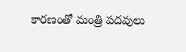కారణంతో మంత్రి పదవులు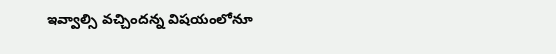ఇవ్వాల్సి వచ్చిందన్న విషయంలోనూ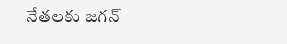నేతలకు జగన్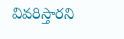వివరిస్తారని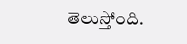తెలుస్తోంది.